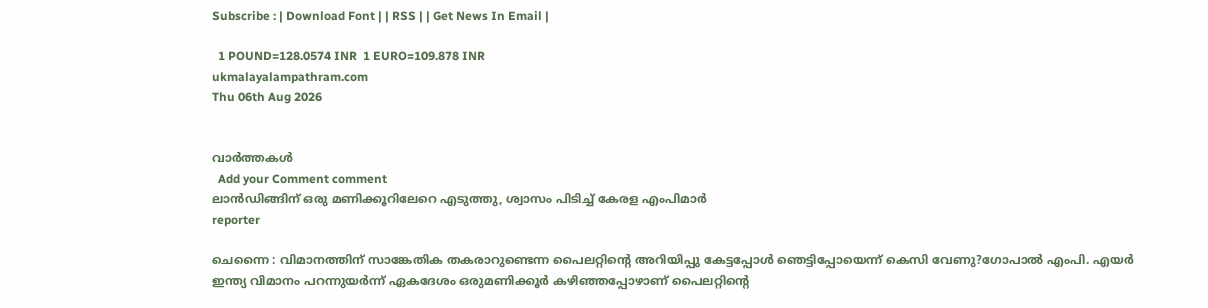Subscribe : | Download Font | | RSS | | Get News In Email |

  1 POUND=128.0574 INR  1 EURO=109.878 INR
ukmalayalampathram.com
Thu 06th Aug 2026


വാര്‍ത്തകള്‍
  Add your Comment comment
ലാന്‍ഡിങ്ങിന് ഒരു മണിക്കൂറിലേറെ എടുത്തു, ശ്വാസം പിടിച്ച് കേരള എംപിമാര്‍
reporter

ചെന്നൈ : വിമാനത്തിന് സാങ്കേതിക തകരാറുണ്ടെന്ന പൈലറ്റിന്റെ അറിയിപ്പു കേട്ടപ്പോള്‍ ഞെട്ടിപ്പോയെന്ന് കെസി വേണു?ഗോപാല്‍ എംപി. എയര്‍ ഇന്ത്യ വിമാനം പറന്നുയര്‍ന്ന് ഏകദേശം ഒരുമണിക്കൂര്‍ കഴിഞ്ഞപ്പോഴാണ് പൈലറ്റിന്റെ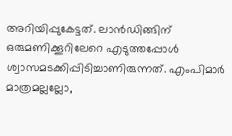അറിയിപ്പുകേട്ടത്. ലാന്‍ഡിങ്ങിന് ഒരുമണിക്കൂറിലേറെ എടുത്തപ്പോള്‍ ശ്വാസമടക്കിപ്പിടിച്ചാണിരുന്നത്. എംപിമാര്‍ മാത്രമല്ലല്ലോ,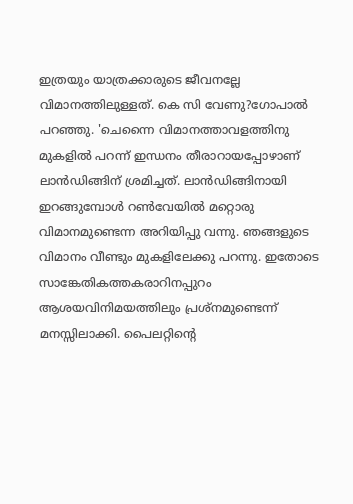ഇത്രയും യാത്രക്കാരുടെ ജീവനല്ലേ വിമാനത്തിലുള്ളത്. കെ സി വേണു?ഗോപാല്‍ പറഞ്ഞു. 'ചെന്നൈ വിമാനത്താവളത്തിനു മുകളില്‍ പറന്ന് ഇന്ധനം തീരാറായപ്പോഴാണ് ലാന്‍ഡിങ്ങിന് ശ്രമിച്ചത്. ലാന്‍ഡിങ്ങിനായി ഇറങ്ങുമ്പോള്‍ റണ്‍വേയില്‍ മറ്റൊരു വിമാനമുണ്ടെന്ന അറിയിപ്പു വന്നു. ഞങ്ങളുടെ വിമാനം വീണ്ടും മുകളിലേക്കു പറന്നു. ഇതോടെ സാങ്കേതികത്തകരാറിനപ്പുറം ആശയവിനിമയത്തിലും പ്രശ്‌നമുണ്ടെന്ന് മനസ്സിലാക്കി. പൈലറ്റിന്റെ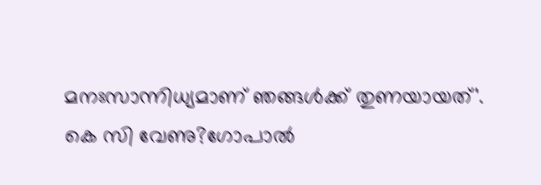മനഃസാന്നിധ്യമാണ് ഞങ്ങള്‍ക്ക് തുണയായത്'. കെ സി വേണു?ഗോപാല്‍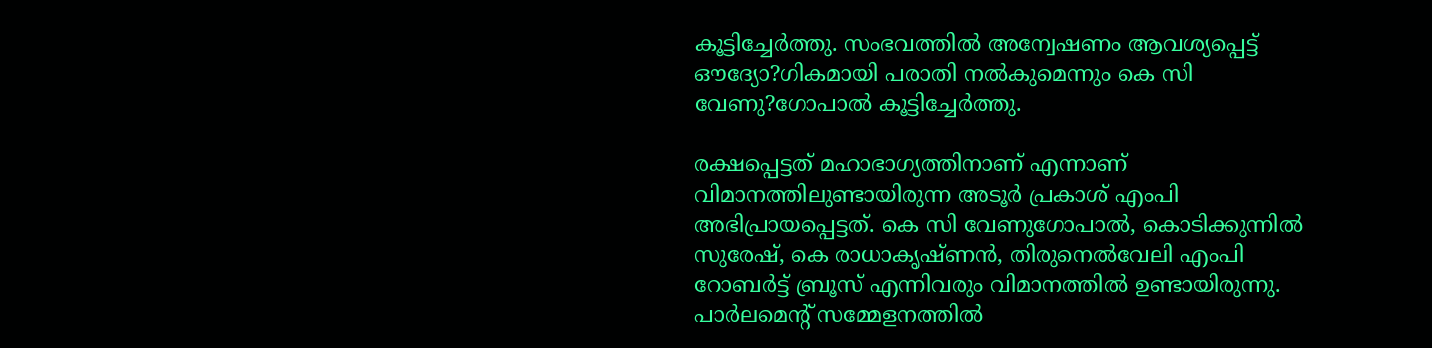കൂട്ടിച്ചേര്‍ത്തു. സംഭവത്തില്‍ അന്വേഷണം ആവശ്യപ്പെട്ട് ഔദ്യോ?ഗികമായി പരാതി നല്‍കുമെന്നും കെ സി വേണു?ഗോപാല്‍ കൂട്ടിച്ചേര്‍ത്തു.

രക്ഷപ്പെട്ടത് മഹാഭാഗ്യത്തിനാണ് എന്നാണ് വിമാനത്തിലുണ്ടായിരുന്ന അടൂര്‍ പ്രകാശ് എംപി അഭിപ്രായപ്പെട്ടത്. കെ സി വേണുഗോപാല്‍, കൊടിക്കുന്നില്‍ സുരേഷ്, കെ രാധാകൃഷ്ണന്‍, തിരുനെല്‍വേലി എംപി റോബര്‍ട്ട് ബ്രൂസ് എന്നിവരും വിമാനത്തില്‍ ഉണ്ടായിരുന്നു. പാര്‍ലമെന്റ് സമ്മേളനത്തില്‍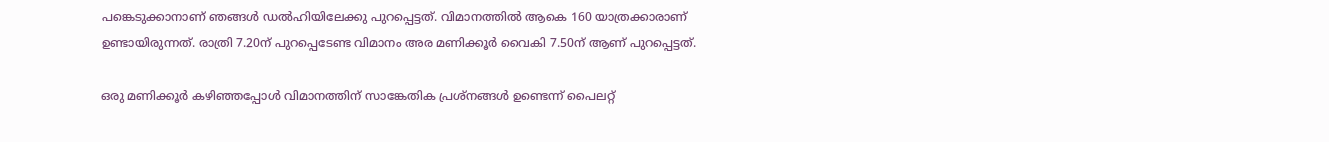പങ്കെടുക്കാനാണ് ഞങ്ങള്‍ ഡല്‍ഹിയിലേക്കു പുറപ്പെട്ടത്. വിമാനത്തില്‍ ആകെ 160 യാത്രക്കാരാണ് ഉണ്ടായിരുന്നത്. രാത്രി 7.20ന് പുറപ്പെടേണ്ട വിമാനം അര മണിക്കൂര്‍ വൈകി 7.50ന് ആണ് പുറപ്പെട്ടത്.

ഒരു മണിക്കൂര്‍ കഴിഞ്ഞപ്പോള്‍ വിമാനത്തിന് സാങ്കേതിക പ്രശ്‌നങ്ങള്‍ ഉണ്ടെന്ന് പൈലറ്റ്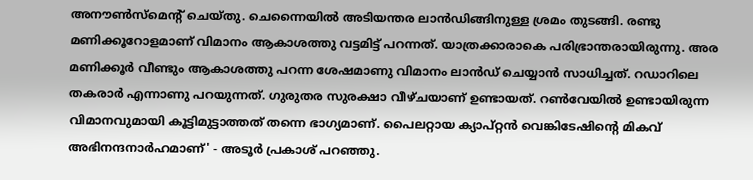അനൗണ്‍സ്‌മെന്റ് ചെയ്തു. ചെന്നൈയില്‍ അടിയന്തര ലാന്‍ഡിങ്ങിനുള്ള ശ്രമം തുടങ്ങി. രണ്ടു മണിക്കൂറോളമാണ് വിമാനം ആകാശത്തു വട്ടമിട്ട് പറന്നത്. യാത്രക്കാരാകെ പരിഭ്രാന്തരായിരുന്നു. അര മണിക്കൂര്‍ വീണ്ടും ആകാശത്തു പറന്ന ശേഷമാണു വിമാനം ലാന്‍ഡ് ചെയ്യാന്‍ സാധിച്ചത്. റഡാറിലെ തകരാര്‍ എന്നാണു പറയുന്നത്. ഗുരുതര സുരക്ഷാ വീഴ്ചയാണ് ഉണ്ടായത്. റണ്‍വേയില്‍ ഉണ്ടായിരുന്ന വിമാനവുമായി കൂട്ടിമുട്ടാത്തത് തന്നെ ഭാഗ്യമാണ്. പൈലറ്റായ ക്യാപ്റ്റന്‍ വെങ്കിടേഷിന്റെ മികവ് അഭിനന്ദനാര്‍ഹമാണ്' - അടൂര്‍ പ്രകാശ് പറഞ്ഞു.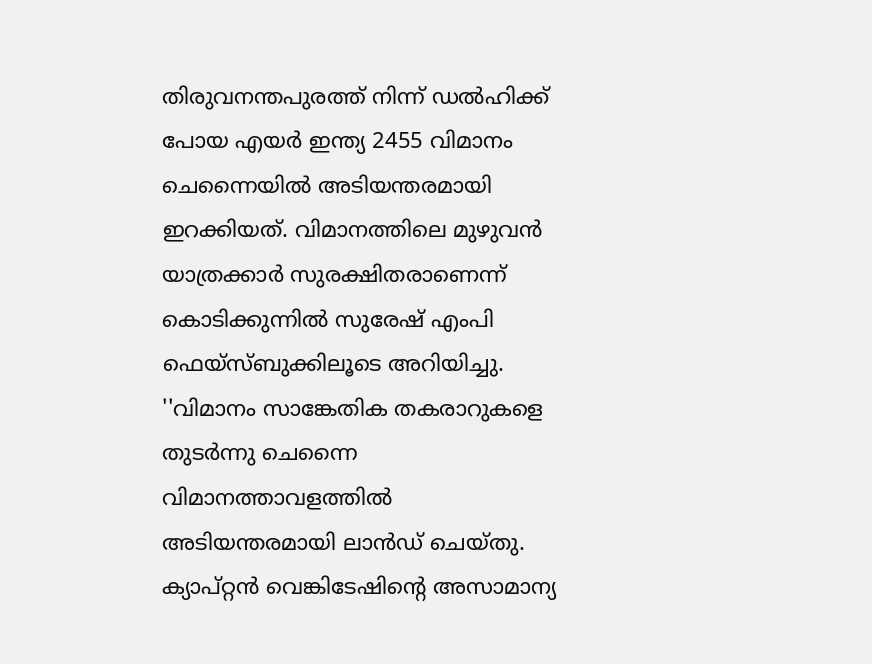തിരുവനന്തപുരത്ത് നിന്ന് ഡല്‍ഹിക്ക് പോയ എയര്‍ ഇന്ത്യ 2455 വിമാനം ചെന്നൈയില്‍ അടിയന്തരമായി ഇറക്കിയത്. വിമാനത്തിലെ മുഴുവന്‍ യാത്രക്കാര്‍ സുരക്ഷിതരാണെന്ന് കൊടിക്കുന്നില്‍ സുരേഷ് എംപി ഫെയ്‌സ്ബുക്കിലൂടെ അറിയിച്ചു. ''വിമാനം സാങ്കേതിക തകരാറുകളെ തുടര്‍ന്നു ചെന്നൈ വിമാനത്താവളത്തില്‍ അടിയന്തരമായി ലാന്‍ഡ് ചെയ്തു. ക്യാപ്റ്റന്‍ വെങ്കിടേഷിന്റെ അസാമാന്യ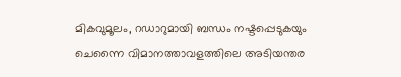മികവുമൂലം, റഡാറുമായി ബന്ധം നഷ്ടപ്പെടുകയും ചെന്നൈ വിമാനത്താവളത്തിലെ അടിയന്തര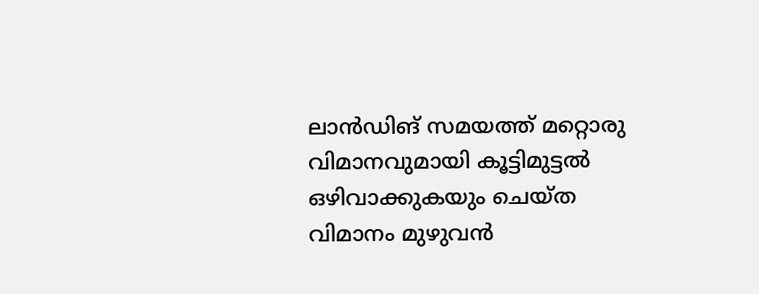ലാന്‍ഡിങ് സമയത്ത് മറ്റൊരു വിമാനവുമായി കൂട്ടിമുട്ടല്‍ ഒഴിവാക്കുകയും ചെയ്ത വിമാനം മുഴുവന്‍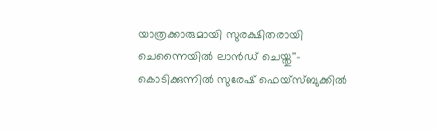യാത്രക്കാരുമായി സുരക്ഷിതരായി ചെന്നൈയില്‍ ലാന്‍ഡ് ചെയ്തു''- കൊടിക്കുന്നില്‍ സുരേഷ് ഫെയ്‌സ്ബുക്കില്‍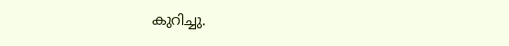കുറിച്ചു.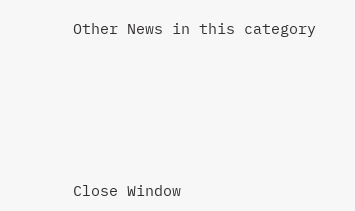Other News in this category








Close Window